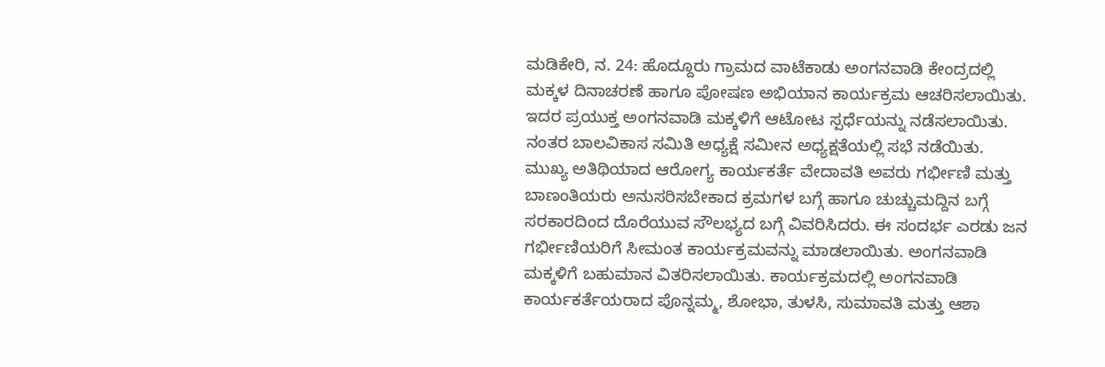ಮಡಿಕೇರಿ, ನ. 24: ಹೊದ್ದೂರು ಗ್ರಾಮದ ವಾಟೆಕಾಡು ಅಂಗನವಾಡಿ ಕೇಂದ್ರದಲ್ಲಿ ಮಕ್ಕಳ ದಿನಾಚರಣೆ ಹಾಗೂ ಪೋಷಣ ಅಭಿಯಾನ ಕಾರ್ಯಕ್ರಮ ಆಚರಿಸಲಾಯಿತು. ಇದರ ಪ್ರಯುಕ್ತ ಅಂಗನವಾಡಿ ಮಕ್ಕಳಿಗೆ ಆಟೋಟ ಸ್ಪರ್ಧೆಯನ್ನು ನಡೆಸಲಾಯಿತು. ನಂತರ ಬಾಲವಿಕಾಸ ಸಮಿತಿ ಅಧ್ಯಕ್ಷೆ ಸಮೀನ ಅಧ್ಯಕ್ಷತೆಯಲ್ಲಿ ಸಭೆ ನಡೆಯಿತು.
ಮುಖ್ಯ ಅತಿಥಿಯಾದ ಆರೋಗ್ಯ ಕಾರ್ಯಕರ್ತೆ ವೇದಾವತಿ ಅವರು ಗರ್ಭೀಣಿ ಮತ್ತು ಬಾಣಂತಿಯರು ಅನುಸರಿಸಬೇಕಾದ ಕ್ರಮಗಳ ಬಗ್ಗೆ ಹಾಗೂ ಚುಚ್ಚುಮದ್ದಿನ ಬಗ್ಗೆ ಸರಕಾರದಿಂದ ದೊರೆಯುವ ಸೌಲಭ್ಯದ ಬಗ್ಗೆ ವಿವರಿಸಿದರು. ಈ ಸಂದರ್ಭ ಎರಡು ಜನ ಗರ್ಭೀಣಿಯರಿಗೆ ಸೀಮಂತ ಕಾರ್ಯಕ್ರಮವನ್ನು ಮಾಡಲಾಯಿತು. ಅಂಗನವಾಡಿ ಮಕ್ಕಳಿಗೆ ಬಹುಮಾನ ವಿತರಿಸಲಾಯಿತು. ಕಾರ್ಯಕ್ರಮದಲ್ಲಿ ಅಂಗನವಾಡಿ ಕಾರ್ಯಕರ್ತೆಯರಾದ ಪೊನ್ನಮ್ಮ, ಶೋಭಾ, ತುಳಸಿ, ಸುಮಾವತಿ ಮತ್ತು ಆಶಾ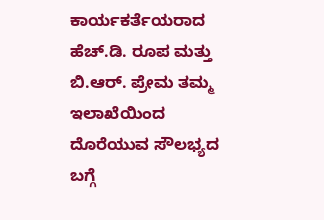ಕಾರ್ಯಕರ್ತೆಯರಾದ ಹೆಚ್.ಡಿ. ರೂಪ ಮತ್ತು ಬಿ.ಆರ್. ಪ್ರೇಮ ತಮ್ಮ ಇಲಾಖೆಯಿಂದ ದೊರೆಯುವ ಸೌಲಭ್ಯದ ಬಗ್ಗೆ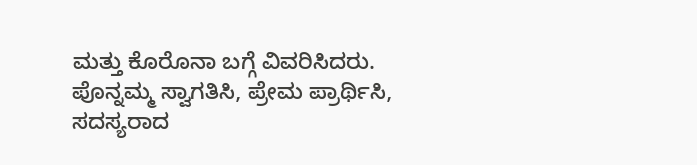ಮತ್ತು ಕೊರೊನಾ ಬಗ್ಗೆ ವಿವರಿಸಿದರು. ಪೊನ್ನಮ್ಮ ಸ್ವಾಗತಿಸಿ, ಪ್ರೇಮ ಪ್ರಾರ್ಥಿಸಿ, ಸದಸ್ಯರಾದ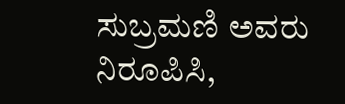ಸುಬ್ರಮಣಿ ಅವರು ನಿರೂಪಿಸಿ,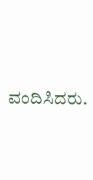ವಂದಿಸಿದರು.